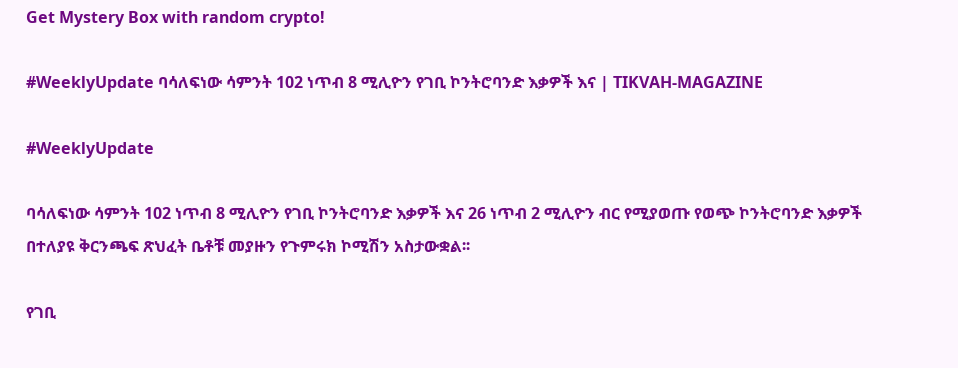Get Mystery Box with random crypto!

#WeeklyUpdate ባሳለፍነው ሳምንት 102 ነጥብ 8 ሚሊዮን የገቢ ኮንትሮባንድ እቃዎች እና | TIKVAH-MAGAZINE

#WeeklyUpdate

ባሳለፍነው ሳምንት 102 ነጥብ 8 ሚሊዮን የገቢ ኮንትሮባንድ እቃዎች እና 26 ነጥብ 2 ሚሊዮን ብር የሚያወጡ የወጭ ኮንትሮባንድ እቃዎች በተለያዩ ቅርንጫፍ ጽህፈት ቤቶቹ መያዙን የጉምሩክ ኮሚሽን አስታውቋል፡፡

የገቢ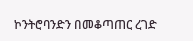ኮንትሮባንድን በመቆጣጠር ረገድ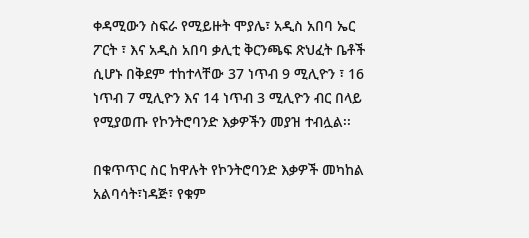ቀዳሚውን ስፍራ የሚይዙት ሞያሌ፣ አዲስ አበባ ኤር ፖርት ፣ እና አዲስ አበባ ቃሊቲ ቅርንጫፍ ጽህፈት ቤቶች ሲሆኑ በቅደም ተከተላቸው 37 ነጥብ 9 ሚሊዮን ፣ 16 ነጥብ 7 ሚሊዮን እና 14 ነጥብ 3 ሚሊዮን ብር በላይ የሚያወጡ የኮንትሮባንድ እቃዎችን መያዝ ተብሏል፡፡

በቁጥጥር ስር ከዋሉት የኮንትሮባንድ እቃዎች መካከል አልባሳት፣ነዳጅ፣ የቁም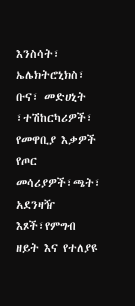እንስሳት፣ ኤሌክትሮኒክስ፣ ቡና፣ መድሀኒት ፣ተሽከርካሪዎች፣ የመዋቢያ እቃዎች የጦር መሳሪያዎች፣ጫት፣ አደንዛዥ እጾች፣የምግብ ዘይት እና የተለያዩ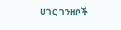ሀገር ገንዘቦች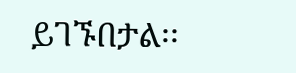ይገኙበታል፡፡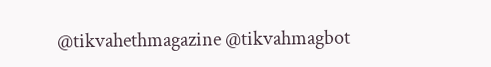@tikvahethmagazine @tikvahmagbot